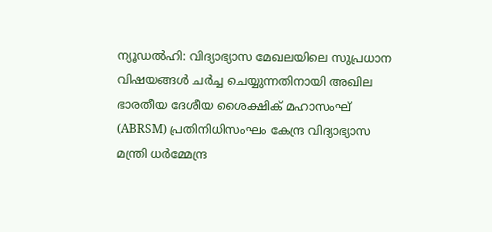ന്യൂഡൽഹി: വിദ്യാഭ്യാസ മേഖലയിലെ സുപ്രധാന വിഷയങ്ങൾ ചർച്ച ചെയ്യുന്നതിനായി അഖില ഭാരതീയ ദേശീയ ശൈക്ഷിക് മഹാസംഘ് (ABRSM) പ്രതിനിധിസംഘം കേന്ദ്ര വിദ്യാഭ്യാസ മന്ത്രി ധർമ്മേന്ദ്ര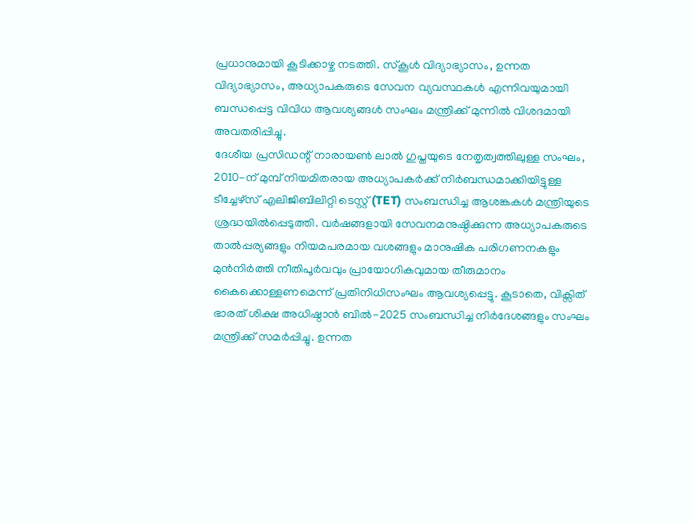പ്രധാനുമായി കൂടിക്കാഴ്ച നടത്തി. സ്കൂൾ വിദ്യാഭ്യാസം, ഉന്നത വിദ്യാഭ്യാസം, അധ്യാപകരുടെ സേവന വ്യവസ്ഥകൾ എന്നിവയുമായി ബന്ധപ്പെട്ട വിവിധ ആവശ്യങ്ങൾ സംഘം മന്ത്രിക്ക് മുന്നിൽ വിശദമായി അവതരിപ്പിച്ചു.
ദേശീയ പ്രസിഡന്റ് നാരായൺ ലാൽ ഗുപ്തയുടെ നേതൃത്വത്തിലുള്ള സംഘം, 2010-ന് മുമ്പ് നിയമിതരായ അധ്യാപകർക്ക് നിർബന്ധമാക്കിയിട്ടുള്ള ടീച്ചേഴ്സ് എലിജിബിലിറ്റി ടെസ്റ്റ് (TET) സംബന്ധിച്ച ആശങ്കകൾ മന്ത്രിയുടെ ശ്രദ്ധയിൽപ്പെടുത്തി. വർഷങ്ങളായി സേവനമനുഷ്ഠിക്കുന്ന അധ്യാപകരുടെ താൽപ്പര്യങ്ങളും നിയമപരമായ വശങ്ങളും മാനുഷിക പരിഗണനകളും മുൻനിർത്തി നീതിപൂർവവും പ്രായോഗികവുമായ തീരുമാനം കൈക്കൊള്ളണമെന്ന് പ്രതിനിധിസംഘം ആവശ്യപ്പെട്ടു. കൂടാതെ, വിക്സിത് ഭാരത് ശിക്ഷ അധിഷ്ഠാൻ ബിൽ-2025 സംബന്ധിച്ച നിർദേശങ്ങളും സംഘം മന്ത്രിക്ക് സമർപ്പിച്ചു. ഉന്നത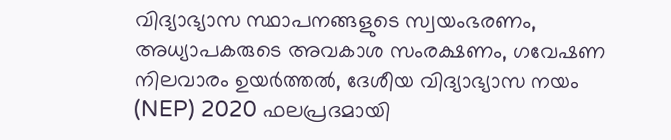വിദ്യാഭ്യാസ സ്ഥാപനങ്ങളുടെ സ്വയംഭരണം, അധ്യാപകരുടെ അവകാശ സംരക്ഷണം, ഗവേഷണ നിലവാരം ഉയർത്തൽ, ദേശീയ വിദ്യാഭ്യാസ നയം (NEP) 2020 ഫലപ്രദമായി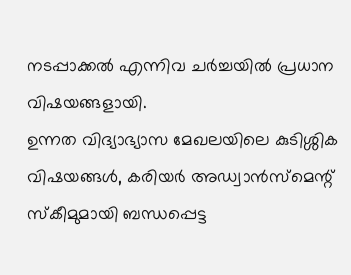നടപ്പാക്കൽ എന്നിവ ചർച്ചയിൽ പ്രധാന വിഷയങ്ങളായി.
ഉന്നത വിദ്യാഭ്യാസ മേഖലയിലെ കുടിശ്ശിക വിഷയങ്ങൾ, കരിയർ അഡ്വാൻസ്മെന്റ് സ്കീമുമായി ബന്ധപ്പെട്ട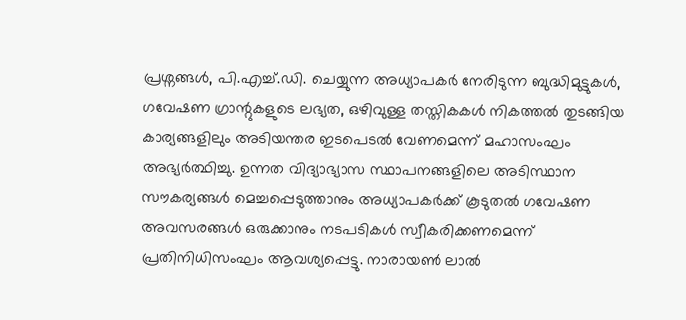പ്രശ്നങ്ങൾ, പി.എച്ച്.ഡി. ചെയ്യുന്ന അധ്യാപകർ നേരിടുന്ന ബുദ്ധിമുട്ടുകൾ, ഗവേഷണ ഗ്രാന്റുകളുടെ ലഭ്യത, ഒഴിവുള്ള തസ്തികകൾ നികത്തൽ തുടങ്ങിയ കാര്യങ്ങളിലും അടിയന്തര ഇടപെടൽ വേണമെന്ന് മഹാസംഘം അഭ്യർത്ഥിച്ചു. ഉന്നത വിദ്യാഭ്യാസ സ്ഥാപനങ്ങളിലെ അടിസ്ഥാന സൗകര്യങ്ങൾ മെച്ചപ്പെടുത്താനും അധ്യാപകർക്ക് കൂടുതൽ ഗവേഷണ അവസരങ്ങൾ ഒരുക്കാനും നടപടികൾ സ്വീകരിക്കണമെന്ന് പ്രതിനിധിസംഘം ആവശ്യപ്പെട്ടു. നാരായൺ ലാൽ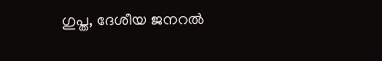ഗുപ്ത, ദേശീയ ജനറൽ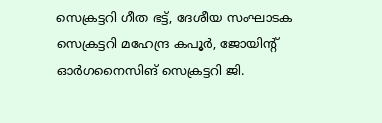സെക്രട്ടറി ഗീത ഭട്ട്, ദേശീയ സംഘാടക സെക്രട്ടറി മഹേന്ദ്ര കപൂർ, ജോയിന്റ് ഓർഗനൈസിങ് സെക്രട്ടറി ജി.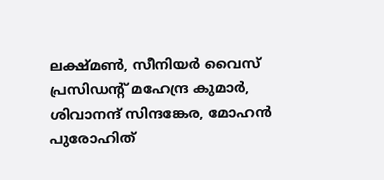ലക്ഷ്മൺ, സീനിയർ വൈസ് പ്രസിഡന്റ് മഹേന്ദ്ര കുമാർ, ശിവാനന്ദ് സിന്ദങ്കേര, മോഹൻ പുരോഹിത്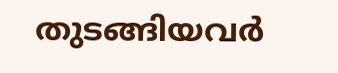തുടങ്ങിയവർ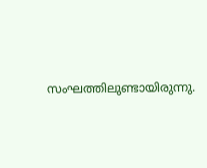സംഘത്തിലുണ്ടായിരുന്നു.